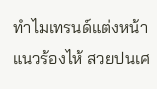ทำไมเทรนด์แต่งหน้าแนวร้องไห้ สวยปนเศ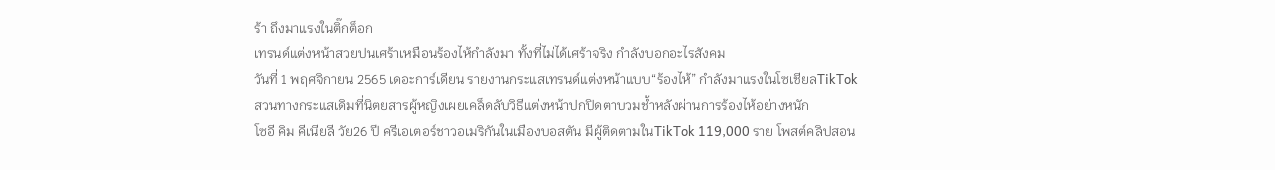ร้า ถึงมาแรงในติ๊กต็อก
เทรนด์แต่งหน้าสวยปนเศร้าเหมือนร้องไห้กำลังมา ทั้งที่ไม่ได้เศร้าจริง กำลังบอกอะไรสังคม
วันที่ 1 พฤศจิกายน 2565 เดอะการ์เดียน รายงานกระแสเทรนด์แต่งหน้าแบบ“ร้องไห้” กำลังมาแรงในโซเชียลTikTok สวนทางกระแสเดิมที่นิตยสารผู้หญิงเผยเคล็ดลับวิธีแต่งหน้าปกปิดตาบวมช้ำหลังผ่านการร้องไห้อย่างหนัก
โซอี คิม คีเนียลี วัย26 ปี ครีเอเตอร์ชาวอเมริกันในเมืองบอสตัน มีผู้ติดตามในTikTok 119,000 ราย โพสต์คลิปสอน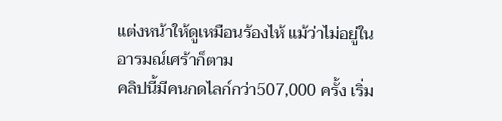แต่งหน้าให้ดูเหมือนร้องไห้ แม้ว่าไม่อยู่ในอารมณ์เศร้าก็ตาม
คลิปนี้มีคนกดไลก์กว่า507,000 ครั้ง เริ่ม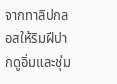จากทาลิปกลอสให้ริมฝีปากดูอิ่มและชุ่ม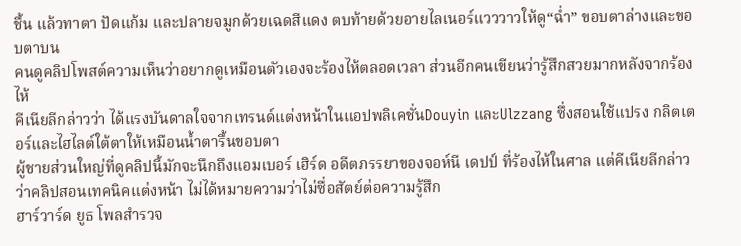ชื้น แล้วทาตา ปัดแก้ม และปลายจมูกด้วยเฉดสีแดง ตบท้ายด้วยอายไลเนอร์แวววาวให้ดู“ฉ่ำ” ขอบตาล่างและขอบตาบน
คนดูคลิปโพสต์ความเห็นว่าอยากดูเหมือนตัวเองจะร้องไห้ตลอดเวลา ส่วนอีกคนเขียนว่ารู้สึกสวยมากหลังจากร้องไห้
คีเนียลีกล่าวว่า ได้แรงบันดาลใจจากเทรนด์แต่งหน้าในแอปพลิเคชั่นDouyin และUlzzang ซึ่งสอนใช้แปรง กลิตเตอร์และไฮไลต์ใต้ตาให้เหมือนน้ำตารื้นขอบตา
ผู้ชายส่วนใหญ่ที่ดูคลิปนี้มักจะนึกถึงแอมเบอร์ เฮิร์ด อดีตภรรยาของจอห์นี เดปป์ ที่ร้องไห้ในศาล แต่คีเนียลีกล่าวว่าคลิปสอนเทคนิคแต่งหน้า ไม่ได้หมายความว่าไม่ซื่อสัตย์ต่อความรู้สึก
ฮาร์วาร์ด ยูธ โพลสำรวจ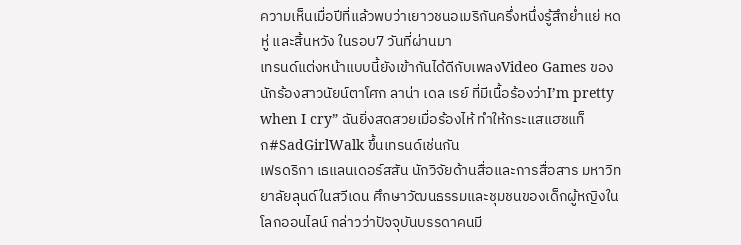ความเห็นเมื่อปีที่แล้วพบว่าเยาวชนอเมริกันครึ่งหนึ่งรู้สึกย่ำแย่ หดหู่ และสิ้นหวัง ในรอบ7 วันที่ผ่านมา
เทรนด์แต่งหน้าแบบนี้ยังเข้ากันได้ดีกับเพลงVideo Games ของนักร้องสาวนัยน์ตาโศก ลาน่า เดล เรย์ ที่มีเนื้อร้องว่าI’m pretty when I cry” ฉันยิ่งสดสวยเมื่อร้องไห้ ทำให้กระแสแฮชแท็ก#SadGirlWalk ขึ้นเทรนด์เช่นกัน
เฟรดริกา เธแลนเดอร์สสัน นักวิจัยด้านสื่อและการสื่อสาร มหาวิทยาลัยลุนด์ในสวีเดน ศึกษาวัฒนธรรมและชุมชนของเด็กผู้หญิงในโลกออนไลน์ กล่าวว่าปัจจุบันบรรดาคนมี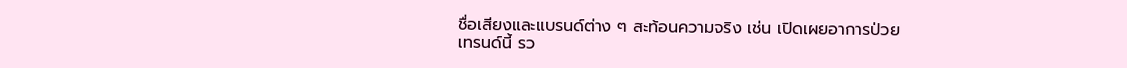ชื่อเสียงและแบรนด์ต่าง ๆ สะท้อนความจริง เช่น เปิดเผยอาการป่วย
เทรนด์นี้ รว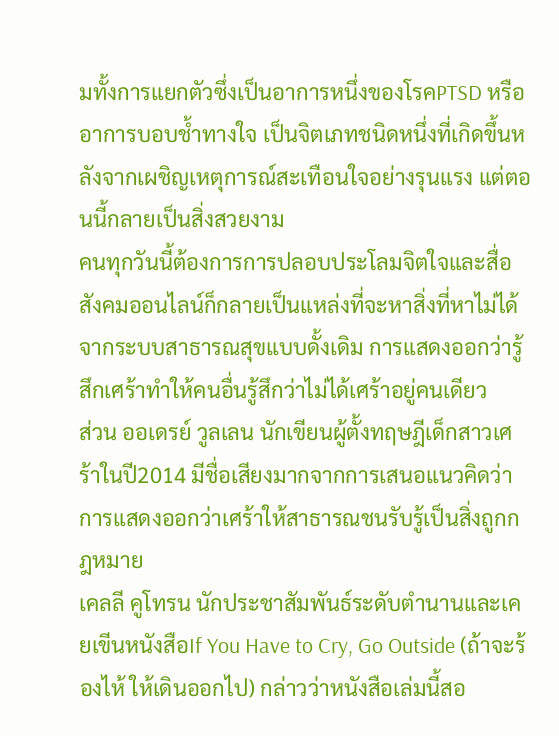มทั้งการแยกตัวซึ่งเป็นอาการหนึ่งของโรคPTSD หรืออาการบอบช้ำทางใจ เป็นจิตเภทชนิดหนึ่งที่เกิดขึ้นหลังจากเผชิญเหตุการณ์สะเทือนใจอย่างรุนแรง แต่ตอนนี้กลายเป็นสิ่งสวยงาม
คนทุกวันนี้ต้องการการปลอบประโลมจิตใจและสื่อสังคมออนไลน์ก็กลายเป็นแหล่งที่จะหาสิ่งที่หาไม่ได้จากระบบสาธารณสุขแบบดั้งเดิม การแสดงออกว่ารู้สึกเศร้าทำให้คนอื่นรู้สึกว่าไม่ได้เศร้าอยู่คนเดียว
ส่วน ออเดรย์ วูลเลน นักเขียนผู้ตั้งทฤษฎีเด็กสาวเศร้าในปี2014 มีชื่อเสียงมากจากการเสนอแนวคิดว่าการแสดงออกว่าเศร้าให้สาธารณชนรับรู้เป็นสิ่งถูกกฎหมาย
เคลลี คูโทรน นักประชาสัมพันธ์ระดับตำนานและเคยเขีนหนังสือIf You Have to Cry, Go Outside (ถ้าจะร้องไห้ ให้เดินออกไป) กล่าวว่าหนังสือเล่มนี้สอ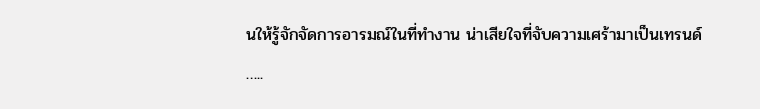นให้รู้จักจัดการอารมณ์ในที่ทำงาน น่าเสียใจที่จับความเศร้ามาเป็นเทรนด์
…..